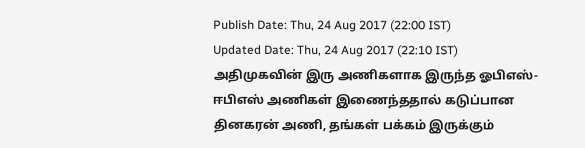Publish Date: Thu, 24 Aug 2017 (22:00 IST)
Updated Date: Thu, 24 Aug 2017 (22:10 IST)
அதிமுகவின் இரு அணிகளாக இருந்த ஓபிஎஸ்-ஈபிஎஸ் அணிகள் இணைந்ததால் கடுப்பான தினகரன் அணி, தங்கள் பக்கம் இருக்கும்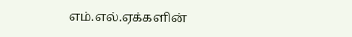எம்.எல்.ஏக்களின்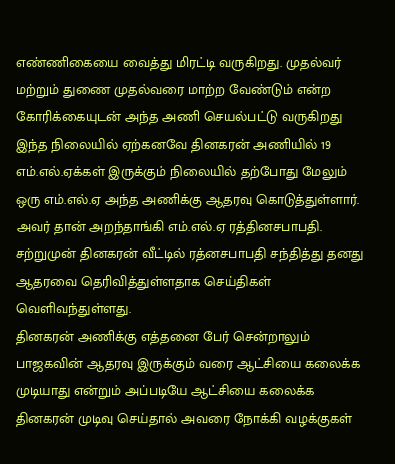எண்ணிகையை வைத்து மிரட்டி வருகிறது. முதல்வர் மற்றும் துணை முதல்வரை மாற்ற வேண்டும் என்ற கோரிக்கையுடன் அந்த அணி செயல்பட்டு வருகிறது
இந்த நிலையில் ஏற்கனவே தினகரன் அணியில் 19 எம்.எல்.ஏக்கள் இருக்கும் நிலையில் தற்போது மேலும் ஒரு எம்.எல்.ஏ அந்த அணிக்கு ஆதரவு கொடுத்துள்ளார். அவர் தான் அறந்தாங்கி எம்.எல்.ஏ ரத்தினசபாபதி. சற்றுமுன் தினகரன் வீட்டில் ரத்னசபாபதி சந்தித்து தனது ஆதரவை தெரிவித்துள்ளதாக செய்திகள் வெளிவந்துள்ளது.
தினகரன் அணிக்கு எத்தனை பேர் சென்றாலும் பாஜகவின் ஆதரவு இருக்கும் வரை ஆட்சியை கலைக்க முடியாது என்றும் அப்படியே ஆட்சியை கலைக்க தினகரன் முடிவு செய்தால் அவரை நோக்கி வழக்குகள்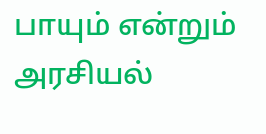பாயும் என்றும் அரசியல்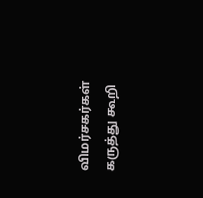விமர்சகர்கள் கருத்து கூறி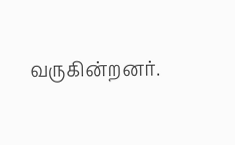வருகின்றனர்.